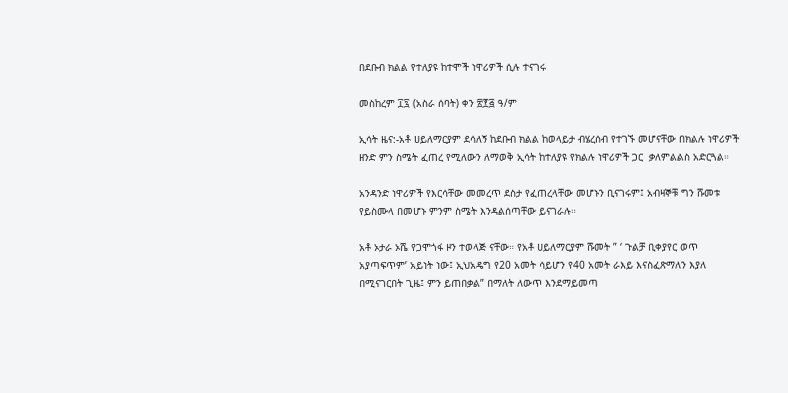በደቡብ ክልል የተለያዩ ከተሞች ነዋሪዎች ሲሉ ተናገሩ

መስከረም ፲፯ (አስራ ሰባት) ቀን ፳፻፭ ዓ/ም

ኢሳት ዜና:-አቶ ሀይለማርያም ደሳለኝ ከደቡብ ክልል ከወላይታ ብሄረሰብ የተገኙ መሆናቸው በክልሉ ነዋሪዎች ዘንድ ምን ስሜት ፈጠረ የሚለውን ለማወቅ ኢሳት ከተለያዩ የክልሉ ነዋሪዎች ጋር  ቃለምልልስ አድርጓል።

አንዳንድ ነዋሪዎች የእርሳቸው መመረጥ ደስታ የፈጠረላቸው መሆኑን ቢናገሩም፤ አብዛኞቹ ግን ሹመቱ የይስሙላ በመሆኑ ምንም ስሜት እንዳልሰጣቸው ይናገራሉ።

አቶ ኦታራ ኦሼ የጋሞጎፋ ዞን ተወላጅ ናቸው። የአቶ ሀይለማርያም ሹመት ” ‘ ጉልቻ ቢቀያየር ወጥ አያጣፍጥም’ አይነት ነው፤ ኢህአዴግ የ20 አመት ሳይሆን የ40 አመት ራእይ እናስፈጽማለን እያለ በሚናገርበት ጊዜ፤ ምን ይጠበቃል” በማለት ለውጥ እንደማይመጣ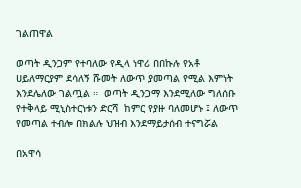ገልጠዋል

ወጣት ዲንጋም የተባለው የዲላ ነዋሪ በበኩሉ የአቶ ሀይለማርያም ደሳለኝ ሹመት ለውጥ ያመጣል የሚል እምነት እንደሌለው ገልጧል ።  ወጣት ዲንጋማ እንደሚለው ግለሰቡ የተቅላይ ሚኒስተርነቱን ድርሻ  ከምር የያዙ ባለመሆኑ ፤ ለውጥ የመጣል ተብሎ በክልሉ ህዝብ እንደማይታሰብ ተናግሯል

በአዋሳ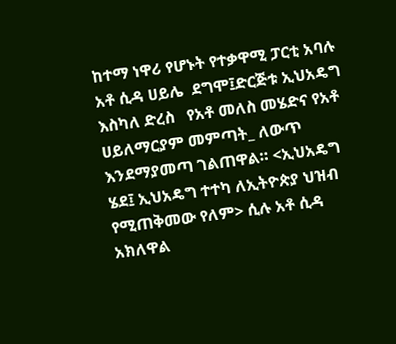ከተማ ነዋሪ የሆኑት የተቃዋሚ ፓርቲ አባሉ አቶ ሲዳ ሀይሌ  ደግሞ፤ድርጅቱ ኢህአዴግ እስካለ ድረስ   የአቶ መለስ መሄድና የአቶ ሀይለማርያም መምጣት_ ለውጥ እንደማያመጣ ገልጠዋል። <ኢህአዴግ ሄደ፤ ኢህአዴግ ተተካ ለኢትዮጵያ ህዝብ የሚጠቅመው የለም> ሲሉ አቶ ሲዳ አክለዋል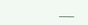___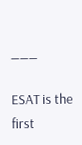___

ESAT is the first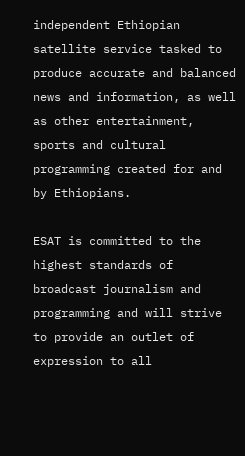independent Ethiopian satellite service tasked to produce accurate and balanced news and information, as well as other entertainment, sports and cultural programming created for and by Ethiopians.

ESAT is committed to the highest standards of broadcast journalism and programming and will strive to provide an outlet of expression to all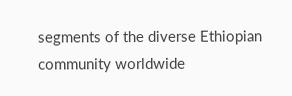segments of the diverse Ethiopian community worldwide